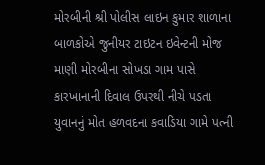મોરબીની શ્રી પોલીસ લાઇન કુમાર શાળાના બાળકોએ જુનીયર ટાઇટન ઇવેન્ટની મોજ માણી મોરબીના સોખડા ગામ પાસે કારખાનાની દિવાલ ઉપરથી નીચે પડતા યુવાનનું મોત હળવદના કવાડિયા ગામે પત્ની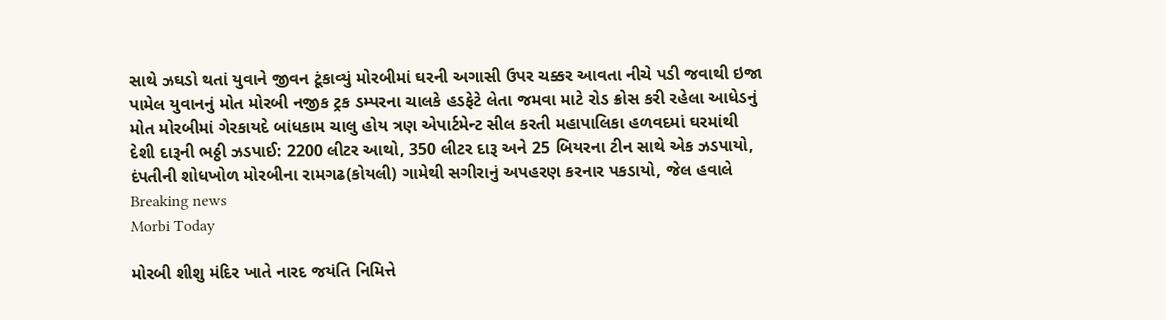સાથે ઝઘડો થતાં યુવાને જીવન ટૂંકાવ્યું મોરબીમાં ઘરની અગાસી ઉપર ચક્કર આવતા નીચે પડી જવાથી ઇજા પામેલ યુવાનનું મોત મોરબી નજીક ટ્રક ડમ્પરના ચાલકે હડફેટે લેતા જમવા માટે રોડ ક્રોસ કરી રહેલા આધેડનું મોત મોરબીમાં ગેરકાયદે બાંધકામ ચાલુ હોય ત્રણ એપાર્ટમેન્ટ સીલ કરતી મહાપાલિકા હળવદમાં ઘરમાંથી દેશી દારૂની ભઠ્ઠી ઝડપાઈ: 2200 લીટર આથો, 350 લીટર દારૂ અને 25 બિયરના ટીન સાથે એક ઝડપાયો, દંપતીની શોધખોળ મોરબીના રામગઢ(કોયલી) ગામેથી સગીરાનું અપહરણ કરનાર પકડાયો, જેલ હવાલે
Breaking news
Morbi Today

મોરબી શીશુ મંદિર ખાતે નારદ જયંતિ નિમિત્તે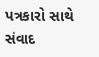પત્રકારો સાથે સંવાદ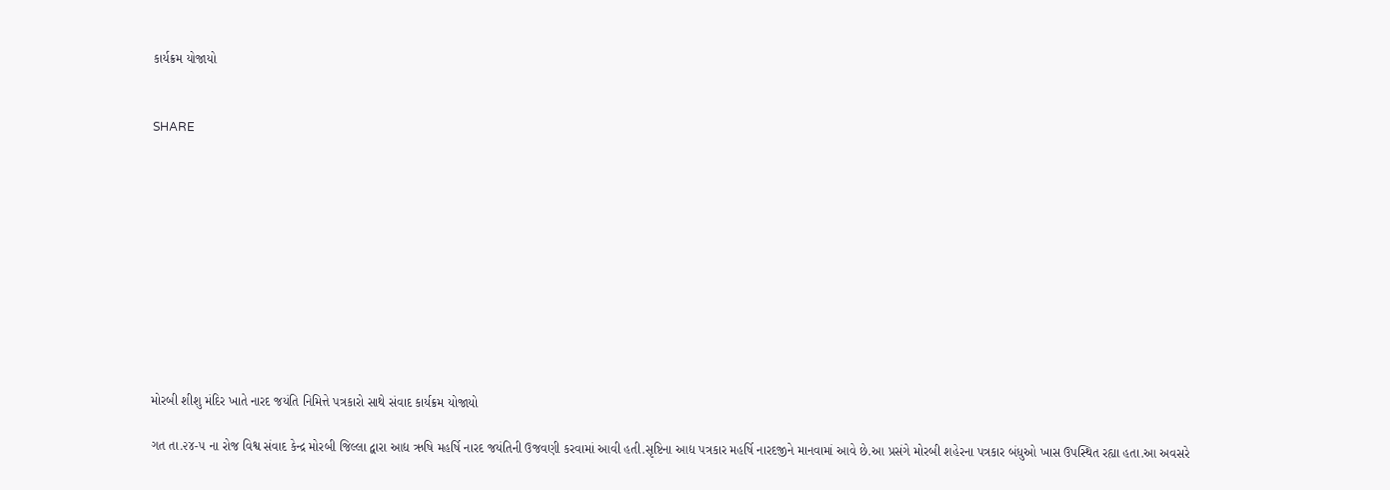કાર્યક્રમ યોજાયો


SHARE











મોરબી શીશુ મંદિર ખાતે નારદ જયંતિ નિમિત્તે પત્રકારો સાથે સંવાદ કાર્યક્રમ યોજાયો

ગત તા.૨૪-૫ ના રોજ વિશ્વ સંવાદ કેન્દ્ર મોરબી જિલ્લા દ્વારા આદ્ય ઋષિ મહર્ષિ નારદ જયંતિની ઉજવણી કરવામાં આવી હતી.સૃષ્ટિના આદ્ય પત્રકાર મહર્ષિ નારદજીને માનવામાં આવે છે.આ પ્રસંગે મોરબી શહેરના પત્રકાર બંધુઓ ખાસ ઉપસ્થિત રહ્યા હતા.આ અવસરે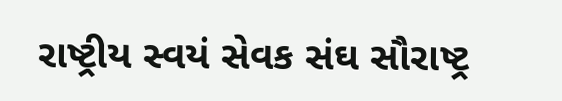રાષ્ટ્રીય સ્વયં સેવક સંઘ સૌરાષ્ટ્ર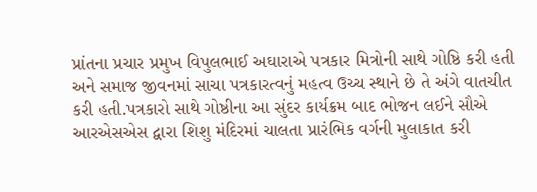પ્રાંતના પ્રચાર પ્રમુખ વિપુલભાઈ અઘારાએ પત્રકાર મિત્રોની સાથે ગોષ્ઠિ કરી હતી અને સમાજ જીવનમાં સાચા પત્રકારત્વનું મહત્વ ઉચ્ચ સ્થાને છે તે અંગે વાતચીત કરી હતી.પત્રકારો સાથે ગોષ્ઠીના આ સુંદર કાર્યક્રમ બાદ ભોજન લઈને સૌએ આરએસએસ દ્વારા શિશુ મંદિરમાં ચાલતા પ્રારંભિક વર્ગની મુલાકાત કરી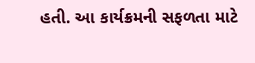હતી. આ કાર્યક્રમની સફળતા માટે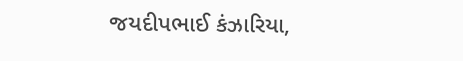જયદીપભાઈ કંઝારિયા,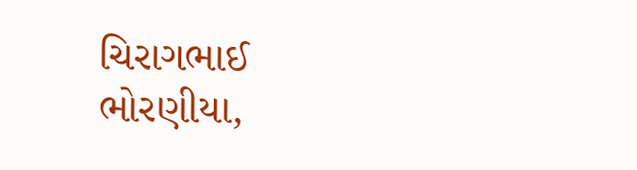ચિરાગભાઈ ભોરણીયા,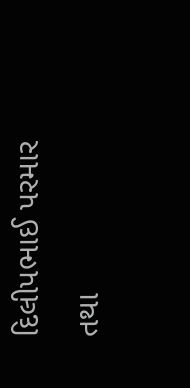દિલીપભાઈ પરમાર તથા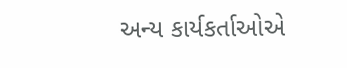અન્ય કાર્યકર્તાઓએ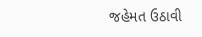જહેમત ઉઠાવી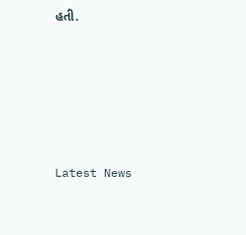હતી.






Latest News